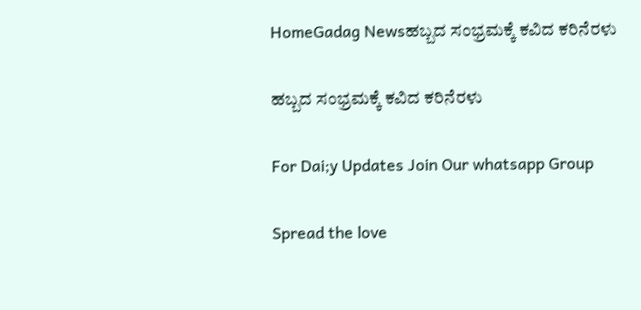HomeGadag Newsಹಬ್ಬದ ಸಂಭ್ರಮಕ್ಕೆ ಕವಿದ ಕರಿನೆರಳು

ಹಬ್ಬದ ಸಂಭ್ರಮಕ್ಕೆ ಕವಿದ ಕರಿನೆರಳು

For Dai;y Updates Join Our whatsapp Group

Spread the love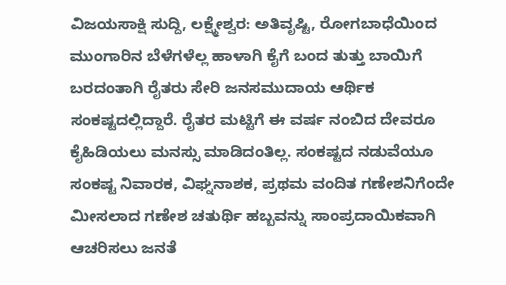ವಿಜಯಸಾಕ್ಷಿ ಸುದ್ದಿ, ಲಕ್ಷ್ಮೇಶ್ವರ: ಅತಿವೃಷ್ಟಿ, ರೋಗಬಾಧೆಯಿಂದ ಮುಂಗಾರಿನ ಬೆಳೆಗಳೆಲ್ಲ ಹಾಳಾಗಿ ಕೈಗೆ ಬಂದ ತುತ್ತು ಬಾಯಿಗೆ ಬರದಂತಾಗಿ ರೈತರು ಸೇರಿ ಜನಸಮುದಾಯ ಆರ್ಥಿಕ ಸಂಕಷ್ಟದಲ್ಲಿದ್ದಾರೆ. ರೈತರ ಮಟ್ಟಿಗೆ ಈ ವರ್ಷ ನಂಬಿದ ದೇವರೂ ಕೈಹಿಡಿಯಲು ಮನಸ್ಸು ಮಾಡಿದಂತಿಲ್ಲ. ಸಂಕಷ್ಟದ ನಡುವೆಯೂ ಸಂಕಷ್ಟ ನಿವಾರಕ, ವಿಘ್ನನಾಶಕ, ಪ್ರಥಮ ವಂದಿತ ಗಣೇಶನಿಗೆಂದೇ ಮೀಸಲಾದ ಗಣೇಶ ಚತುರ್ಥಿ ಹಬ್ಬವನ್ನು ಸಾಂಪ್ರದಾಯಿಕವಾಗಿ ಆಚರಿಸಲು ಜನತೆ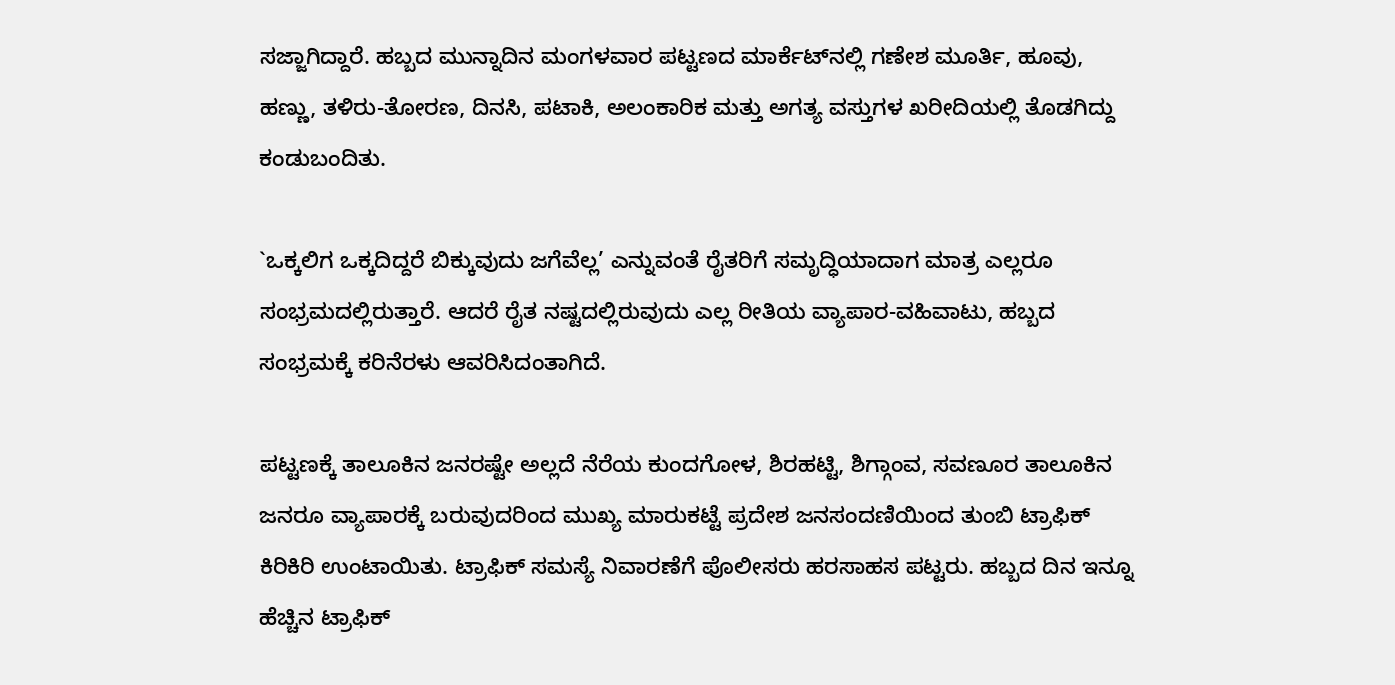ಸಜ್ಜಾಗಿದ್ದಾರೆ. ಹಬ್ಬದ ಮುನ್ನಾದಿನ ಮಂಗಳವಾರ ಪಟ್ಟಣದ ಮಾರ್ಕೆಟ್‌ನಲ್ಲಿ ಗಣೇಶ ಮೂರ್ತಿ, ಹೂವು, ಹಣ್ಣು, ತಳಿರು-ತೋರಣ, ದಿನಸಿ, ಪಟಾಕಿ, ಅಲಂಕಾರಿಕ ಮತ್ತು ಅಗತ್ಯ ವಸ್ತುಗಳ ಖರೀದಿಯಲ್ಲಿ ತೊಡಗಿದ್ದು ಕಂಡುಬಂದಿತು.

`ಒಕ್ಕಲಿಗ ಒಕ್ಕದಿದ್ದರೆ ಬಿಕ್ಕುವುದು ಜಗೆವೆಲ್ಲ’ ಎನ್ನುವಂತೆ ರೈತರಿಗೆ ಸಮೃದ್ಧಿಯಾದಾಗ ಮಾತ್ರ ಎಲ್ಲರೂ ಸಂಭ್ರಮದಲ್ಲಿರುತ್ತಾರೆ. ಆದರೆ ರೈತ ನಷ್ಟದಲ್ಲಿರುವುದು ಎಲ್ಲ ರೀತಿಯ ವ್ಯಾಪಾರ-ವಹಿವಾಟು, ಹಬ್ಬದ ಸಂಭ್ರಮಕ್ಕೆ ಕರಿನೆರಳು ಆವರಿಸಿದಂತಾಗಿದೆ.

ಪಟ್ಟಣಕ್ಕೆ ತಾಲೂಕಿನ ಜನರಷ್ಟೇ ಅಲ್ಲದೆ ನೆರೆಯ ಕುಂದಗೋಳ, ಶಿರಹಟ್ಟಿ, ಶಿಗ್ಗಾಂವ, ಸವಣೂರ ತಾಲೂಕಿನ ಜನರೂ ವ್ಯಾಪಾರಕ್ಕೆ ಬರುವುದರಿಂದ ಮುಖ್ಯ ಮಾರುಕಟ್ಟೆ ಪ್ರದೇಶ ಜನಸಂದಣಿಯಿಂದ ತುಂಬಿ ಟ್ರಾಫಿಕ್ ಕಿರಿಕಿರಿ ಉಂಟಾಯಿತು. ಟ್ರಾಫಿಕ್ ಸಮಸ್ಯೆ ನಿವಾರಣೆಗೆ ಪೊಲೀಸರು ಹರಸಾಹಸ ಪಟ್ಟರು. ಹಬ್ಬದ ದಿನ ಇನ್ನೂ ಹೆಚ್ಚಿನ ಟ್ರಾಫಿಕ್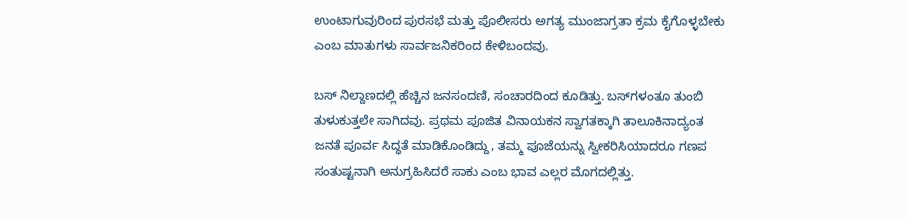ಉಂಟಾಗುವುರಿಂದ ಪುರಸಭೆ ಮತ್ತು ಪೊಲೀಸರು ಅಗತ್ಯ ಮುಂಜಾಗ್ರತಾ ಕ್ರಮ ಕೈಗೊಳ್ಳಬೇಕು ಎಂಬ ಮಾತುಗಳು ಸಾರ್ವಜನಿಕರಿಂದ ಕೇಳಿಬಂದವು.

ಬಸ್ ನಿಲ್ದಾಣದಲ್ಲಿ ಹೆಚ್ಚಿನ ಜನಸಂದಣಿ, ಸಂಚಾರದಿಂದ ಕೂಡಿತ್ತು. ಬಸ್‌ಗಳಂತೂ ತುಂಬಿ ತುಳುಕುತ್ತಲೇ ಸಾಗಿದವು. ಪ್ರಥಮ ಪೂಜಿತ ವಿನಾಯಕನ ಸ್ವಾಗತಕ್ಕಾಗಿ ತಾಲೂಕಿನಾದ್ಯಂತ ಜನತೆ ಪೂರ್ವ ಸಿದ್ಧತೆ ಮಾಡಿಕೊಂಡಿದ್ದು, ತಮ್ಮ ಪೂಜೆಯನ್ನು ಸ್ವೀಕರಿಸಿಯಾದರೂ ಗಣಪ ಸಂತುಷ್ಟನಾಗಿ ಅನುಗ್ರಹಿಸಿದರೆ ಸಾಕು ಎಂಬ ಭಾವ ಎಲ್ಲರ ಮೊಗದಲ್ಲಿತ್ತು.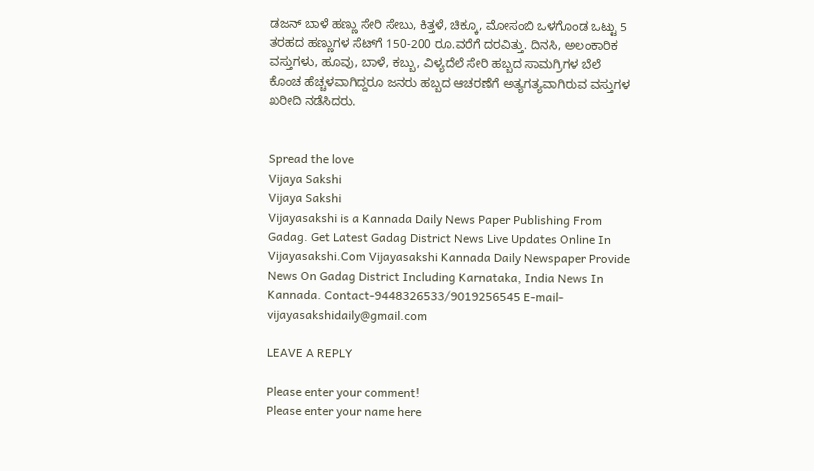ಡಜನ್ ಬಾಳೆ ಹಣ್ಣು ಸೇರಿ ಸೇಬು, ಕಿತ್ತಳೆ, ಚಿಕ್ಕೂ, ಮೋಸಂಬಿ ಒಳಗೊಂಡ ಒಟ್ಟು 5 ತರಹದ ಹಣ್ಣುಗಳ ಸೆಟ್‌ಗೆ 150-200 ರೂ.ವರೆಗೆ ದರವಿತ್ತು. ದಿನಸಿ, ಅಲಂಕಾರಿಕ ವಸ್ತುಗಳು, ಹೂವು, ಬಾಳೆ, ಕಬ್ಬು, ವಿಳ್ಯದೆಲೆ ಸೇರಿ ಹಬ್ಬದ ಸಾಮಗ್ರಿಗಳ ಬೆಲೆ ಕೊಂಚ ಹೆಚ್ಚಳವಾಗಿದ್ದರೂ ಜನರು ಹಬ್ಬದ ಆಚರಣೆಗೆ ಅತ್ಯಗತ್ಯವಾಗಿರುವ ವಸ್ತುಗಳ ಖರೀದಿ ನಡೆಸಿದರು.


Spread the love
Vijaya Sakshi
Vijaya Sakshi
Vijayasakshi is a Kannada Daily News Paper Publishing From Gadag. Get Latest Gadag District News Live Updates Online In Vijayasakshi.Com Vijayasakshi Kannada Daily Newspaper Provide News On Gadag District Including Karnataka, India News In Kannada. Contact-9448326533/9019256545 E-mail-vijayasakshidaily@gmail.com

LEAVE A REPLY

Please enter your comment!
Please enter your name here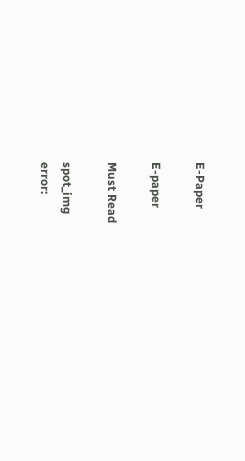E-Paper

E-paper

Must Read

spot_img
error: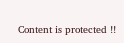Content is protected !!